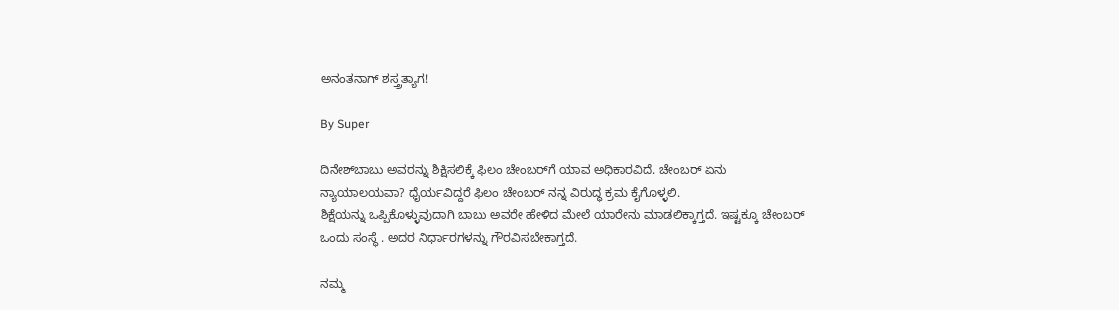ಅನಂತನಾಗ್‌ ಶಸ್ತ್ರತ್ಯಾಗ!

By Super

ದಿನೇಶ್‌ಬಾಬು ಅವರನ್ನು ಶಿಕ್ಷಿಸಲಿಕ್ಕೆ ಫಿಲಂ ಚೇಂಬರ್‌ಗೆ ಯಾವ ಅಧಿಕಾರವಿದೆ. ಚೇಂಬರ್‌ ಏನು ನ್ಯಾಯಾಲಯವಾ? ಧೈರ್ಯವಿದ್ದರೆ ಫಿಲಂ ಚೇಂಬರ್‌ ನನ್ನ ವಿರುದ್ಧ ಕ್ರಮ ಕೈಗೊಳ್ಳಲಿ.
ಶಿಕ್ಷೆಯನ್ನು ಒಪ್ಪಿಕೊಳ್ಳುವುದಾಗಿ ಬಾಬು ಅವರೇ ಹೇಳಿದ ಮೇಲೆ ಯಾರೇನು ಮಾಡಲಿಕ್ಕಾಗ್ತದೆ. ಇಷ್ಟಕ್ಕೂ ಚೇಂಬರ್‌ ಒಂದು ಸಂಸ್ಥೆ . ಅದರ ನಿರ್ಧಾರಗಳನ್ನು ಗೌರವಿಸಬೇಕಾಗ್ತದೆ.

ನಮ್ಮ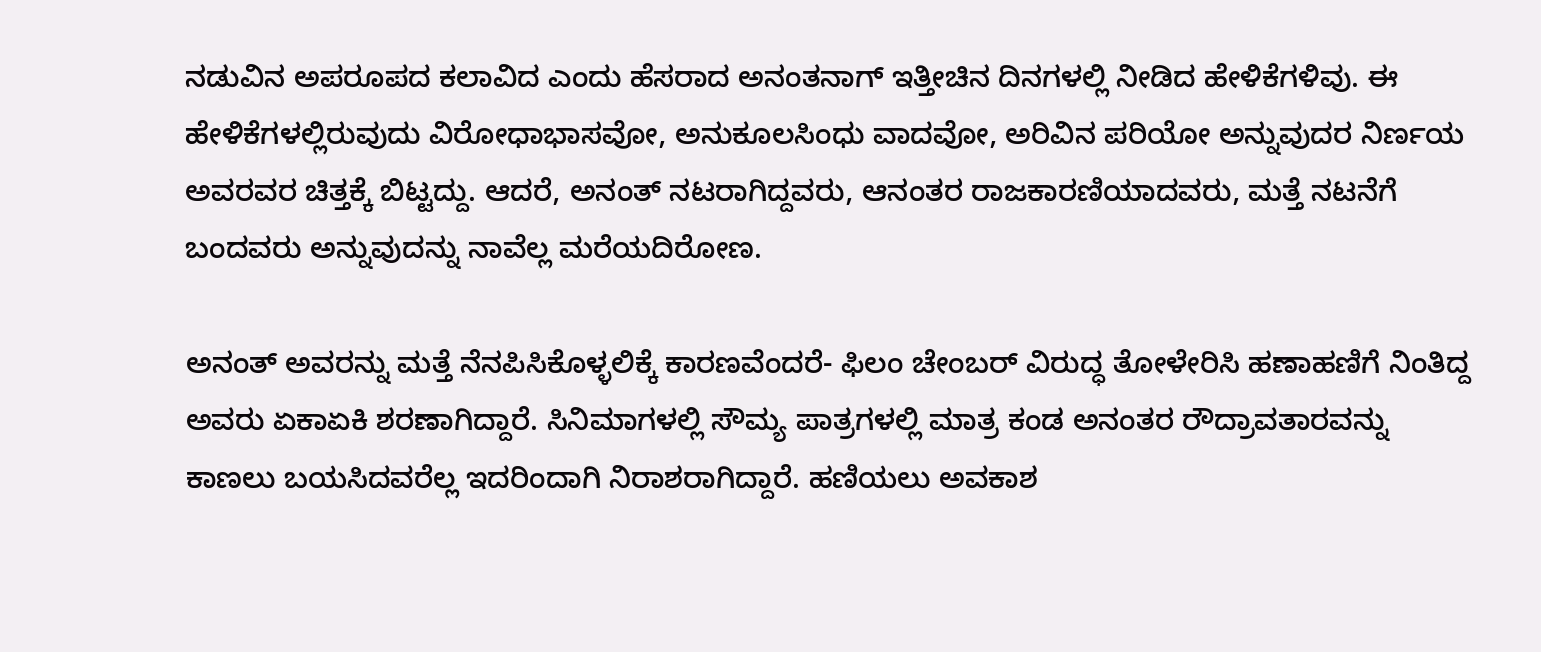ನಡುವಿನ ಅಪರೂಪದ ಕಲಾವಿದ ಎಂದು ಹೆಸರಾದ ಅನಂತನಾಗ್‌ ಇತ್ತೀಚಿನ ದಿನಗಳಲ್ಲಿ ನೀಡಿದ ಹೇಳಿಕೆಗಳಿವು. ಈ ಹೇಳಿಕೆಗಳಲ್ಲಿರುವುದು ವಿರೋಧಾಭಾಸವೋ, ಅನುಕೂಲಸಿಂಧು ವಾದವೋ, ಅರಿವಿನ ಪರಿಯೋ ಅನ್ನುವುದರ ನಿರ್ಣಯ ಅವರವರ ಚಿತ್ತಕ್ಕೆ ಬಿಟ್ಟದ್ದು. ಆದರೆ, ಅನಂತ್‌ ನಟರಾಗಿದ್ದವರು, ಆನಂತರ ರಾಜಕಾರಣಿಯಾದವರು, ಮತ್ತೆ ನಟನೆಗೆ ಬಂದವರು ಅನ್ನುವುದನ್ನು ನಾವೆಲ್ಲ ಮರೆಯದಿರೋಣ.

ಅನಂತ್‌ ಅವರನ್ನು ಮತ್ತೆ ನೆನಪಿಸಿಕೊಳ್ಳಲಿಕ್ಕೆ ಕಾರಣವೆಂದರೆ- ಫಿಲಂ ಚೇಂಬರ್‌ ವಿರುದ್ಧ ತೋಳೇರಿಸಿ ಹಣಾಹಣಿಗೆ ನಿಂತಿದ್ದ ಅವರು ಏಕಾಏಕಿ ಶರಣಾಗಿದ್ದಾರೆ. ಸಿನಿಮಾಗಳಲ್ಲಿ ಸೌಮ್ಯ ಪಾತ್ರಗಳಲ್ಲಿ ಮಾತ್ರ ಕಂಡ ಅನಂತರ ರೌದ್ರಾವತಾರವನ್ನು ಕಾಣಲು ಬಯಸಿದವರೆಲ್ಲ ಇದರಿಂದಾಗಿ ನಿರಾಶರಾಗಿದ್ದಾರೆ. ಹಣಿಯಲು ಅವಕಾಶ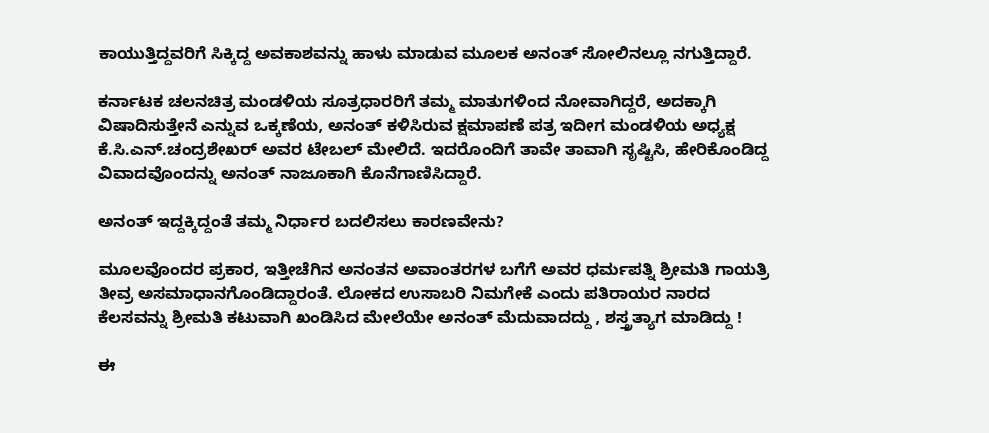ಕಾಯುತ್ತಿದ್ದವರಿಗೆ ಸಿಕ್ಕಿದ್ದ ಅವಕಾಶವನ್ನು ಹಾಳು ಮಾಡುವ ಮೂಲಕ ಅನಂತ್‌ ಸೋಲಿನಲ್ಲೂ ನಗುತ್ತಿದ್ದಾರೆ.

ಕರ್ನಾಟಕ ಚಲನಚಿತ್ರ ಮಂಡಳಿಯ ಸೂತ್ರಧಾರರಿಗೆ ತಮ್ಮ ಮಾತುಗಳಿಂದ ನೋವಾಗಿದ್ದರೆ, ಅದಕ್ಕಾಗಿ ವಿಷಾದಿಸುತ್ತೇನೆ ಎನ್ನುವ ಒಕ್ಕಣೆಯ, ಅನಂತ್‌ ಕಳಿಸಿರುವ ಕ್ಷಮಾಪಣೆ ಪತ್ರ ಇದೀಗ ಮಂಡಳಿಯ ಅಧ್ಯಕ್ಷ ಕೆ.ಸಿ.ಎನ್‌.ಚಂದ್ರಶೇಖರ್‌ ಅವರ ಟೇಬಲ್‌ ಮೇಲಿದೆ. ಇದರೊಂದಿಗೆ ತಾವೇ ತಾವಾಗಿ ಸೃಷ್ಟಿಸಿ, ಹೇರಿಕೊಂಡಿದ್ದ ವಿವಾದವೊಂದನ್ನು ಅನಂತ್‌ ನಾಜೂಕಾಗಿ ಕೊನೆಗಾಣಿಸಿದ್ದಾರೆ.

ಅನಂತ್‌ ಇದ್ದಕ್ಕಿದ್ದಂತೆ ತಮ್ಮ ನಿರ್ಧಾರ ಬದಲಿಸಲು ಕಾರಣವೇನು?

ಮೂಲವೊಂದರ ಪ್ರಕಾರ, ಇತ್ತೀಚೆಗಿನ ಅನಂತನ ಅವಾಂತರಗಳ ಬಗೆಗೆ ಅವರ ಧರ್ಮಪತ್ನಿ ಶ್ರೀಮತಿ ಗಾಯತ್ರಿ ತೀವ್ರ ಅಸಮಾಧಾನಗೊಂಡಿದ್ದಾರಂತೆ. ಲೋಕದ ಉಸಾಬರಿ ನಿಮಗೇಕೆ ಎಂದು ಪತಿರಾಯರ ನಾರದ ಕೆಲಸವನ್ನು ಶ್ರೀಮತಿ ಕಟುವಾಗಿ ಖಂಡಿಸಿದ ಮೇಲೆಯೇ ಅನಂತ್‌ ಮೆದುವಾದದ್ದು , ಶಸ್ತ್ರತ್ಯಾಗ ಮಾಡಿದ್ದು !

ಈ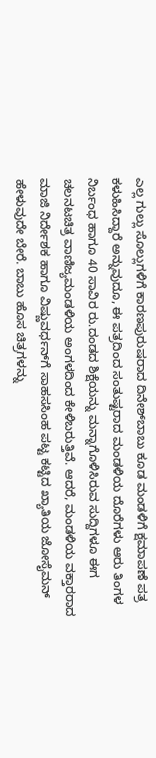ಎಲ್ಲ ಗುಲ್ಲು ಸೊಲ್ಲುಗಳಿಗೆ ಕಾರಣಪುರುಷರಾದ ದಿನೇಶ್‌ಬಾಬು ಕೂಡ ಮಂಡಳಿಗೆ ಕ್ಷಮಾಪಣೆ ಪತ್ರ ಕಳುಹಿಸಿದ್ದಾರೆ ಅನ್ನುವುದೂ, ಈ ಪತ್ರದಿಂದ ಸಂತುಷ್ಟರಾದ ಮಂಡಳಿಯ ದೊರೆಗಳು ಆರು ತಿಂಗಳ ನಿರ್ಬಂಧ ಹಾಗೂ 40 ಸಾವಿರ ರು.ದಂಡದ ಶಿಕ್ಷೆಯನ್ನು ಮನ್ನಾಗೊಳಿಸಿರುವ ಸುದ್ದಿಗಳೂ ಈಗ ಚಲನಟಚಿತ್ರ ವಾಣಿಜ್ಯಮಂಡಳಿಯ ಅಂಗಳದಿಂದ ಕೇಳಿಬರುತ್ತಿವೆ. ಆದರೆ, ಮಂಡಳಿಯ ವಕ್ತಾರರಾದ ಮಾಜಿ ನಿರ್ದೇಶಕ ಹಾಗೂ ವಿಷ್ಣುವರ್ಧನ್‌ಗೆ ಸಾಹಸಸಿಂಹ ಪಟ್ಟ ಕಟ್ಟಿದ ಖ್ಯಾತಿಯ ಜೋಸೈಮನ್‌ ಹೇಳುವುದೇ ಬೇರೆ. ಬಾಬು ಹೊಸ ಚಿತ್ರಗಳನ್ನು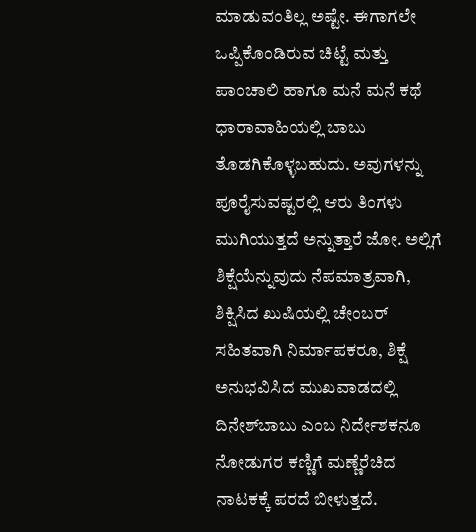ಮಾಡುವಂತಿಲ್ಲ ಅಷ್ಟೇ. ಈಗಾಗಲೇ ಒಪ್ಪಿಕೊಂಡಿರುವ ಚಿಟ್ಟೆ ಮತ್ತು ಪಾಂಚಾಲಿ ಹಾಗೂ ಮನೆ ಮನೆ ಕಥೆ ಧಾರಾವಾಹಿಯಲ್ಲಿ ಬಾಬು ತೊಡಗಿಕೊಳ್ಳಬಹುದು. ಅವುಗಳನ್ನು ಪೂರೈಸುವಷ್ಟರಲ್ಲಿ ಆರು ತಿಂಗಳು ಮುಗಿಯುತ್ತದೆ ಅನ್ನುತ್ತಾರೆ ಜೋ. ಅಲ್ಲಿಗೆ ಶಿಕ್ಷೆಯೆನ್ನುವುದು ನೆಪಮಾತ್ರವಾಗಿ, ಶಿಕ್ಷಿಸಿದ ಖುಷಿಯಲ್ಲಿ ಚೇಂಬರ್‌ ಸಹಿತವಾಗಿ ನಿರ್ಮಾಪಕರೂ, ಶಿಕ್ಷೆ ಅನುಭವಿಸಿದ ಮುಖವಾಡದಲ್ಲಿ ದಿನೇಶ್‌ಬಾಬು ಎಂಬ ನಿರ್ದೇಶಕನೂ ನೋಡುಗರ ಕಣ್ಣಿಗೆ ಮಣ್ಣೆರೆಚಿದ ನಾಟಕಕ್ಕೆ ಪರದೆ ಬೀಳುತ್ತದೆ.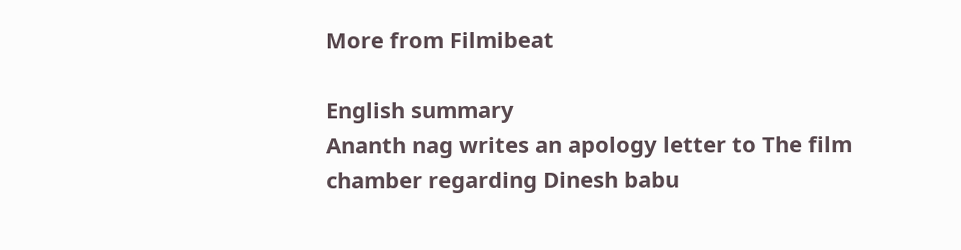More from Filmibeat

English summary
Ananth nag writes an apology letter to The film chamber regarding Dinesh babu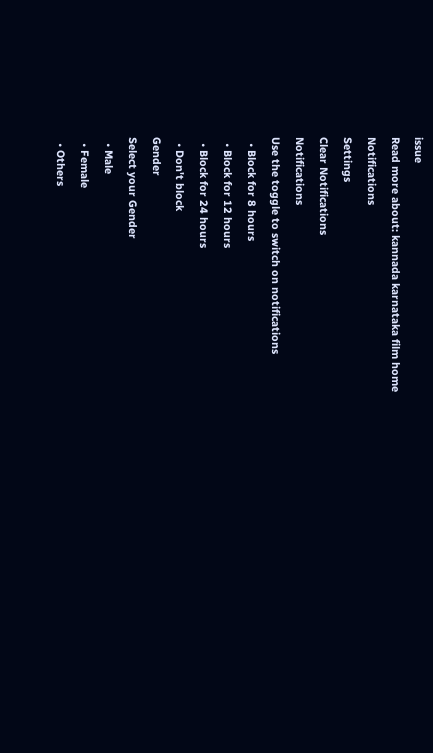issue
Read more about: kannada karnataka film home
Notifications
Settings
Clear Notifications
Notifications
Use the toggle to switch on notifications
  • Block for 8 hours
  • Block for 12 hours
  • Block for 24 hours
  • Don't block
Gender
Select your Gender
  • Male
  • Female
  • Others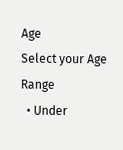Age
Select your Age Range
  • Under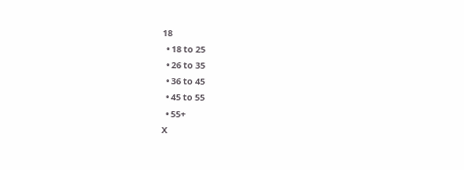18
  • 18 to 25
  • 26 to 35
  • 36 to 45
  • 45 to 55
  • 55+
X